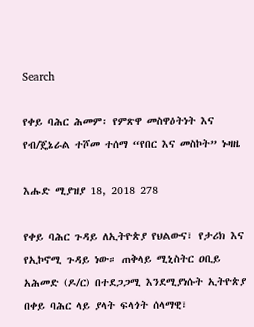Search

የቀይ ባሕር ሕመም፡ የምጽዋ መስዋዕትነት እና የብ/ጄኔራል ተሾመ ተሰማ “የበር እና መስኮት” ኑዛዜ

እሑድ ሚያዝያ 18, 2018 278

የቀይ ባሕር ጉዳይ ለኢትዮጵያ የህልውና፣ የታሪክ እና የኢኮኖሚ ጉዳይ ነው። ጠቅላይ ሚኒስትር ዐቢይ አሕመድ (ዶ/ር) በተደጋጋሚ እንደሚያነሱት ኢትዮጵያ በቀይ ባሕር ላይ ያላት ፍላጎት ሰላማዊ፣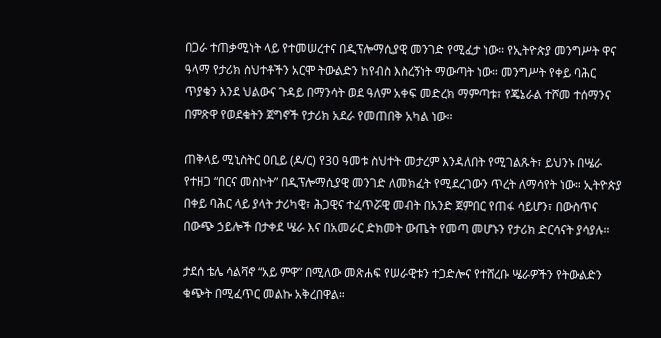በጋራ ተጠቃሚነት ላይ የተመሠረተና በዲፕሎማሲያዊ መንገድ የሚፈታ ነው። የኢትዮጵያ መንግሥት ዋና ዓላማ የታሪክ ስህተቶችን አርሞ ትውልድን ከየብስ እስረኝነት ማውጣት ነው። መንግሥት የቀይ ባሕር ጥያቄን እንደ ህልውና ጉዳይ በማንሳት ወደ ዓለም አቀፍ መድረክ ማምጣቱ፣ የጄኔራል ተሾመ ተሰማንና በምጽዋ የወደቁትን ጀግኖች የታሪክ አደራ የመጠበቅ አካል ነው።

ጠቅላይ ሚኒስትር ዐቢይ (ዶ/ር) የ30 ዓመቱ ስህተት መታረም እንዳለበት የሚገልጹት፣ ይህንኑ በሤራ የተዘጋ “በርና መስኮት” በዲፕሎማሲያዊ መንገድ ለመክፈት የሚደረገውን ጥረት ለማሳየት ነው። ኢትዮጵያ በቀይ ባሕር ላይ ያላት ታሪካዊ፣ ሕጋዊና ተፈጥሯዊ መብት በአንድ ጀምበር የጠፋ ሳይሆን፣ በውስጥና በውጭ ኃይሎች በታቀደ ሤራ እና በአመራር ድክመት ውጤት የመጣ መሆኑን የታሪክ ድርሳናት ያሳያሉ።

ታደሰ ቴሌ ሳልቫኖ “አይ ምዋ” በሚለው መጽሐፍ የሠራዊቱን ተጋድሎና የተሸረቡ ሤራዎችን የትውልድን ቁጭት በሚፈጥር መልኩ አቅረበዋል።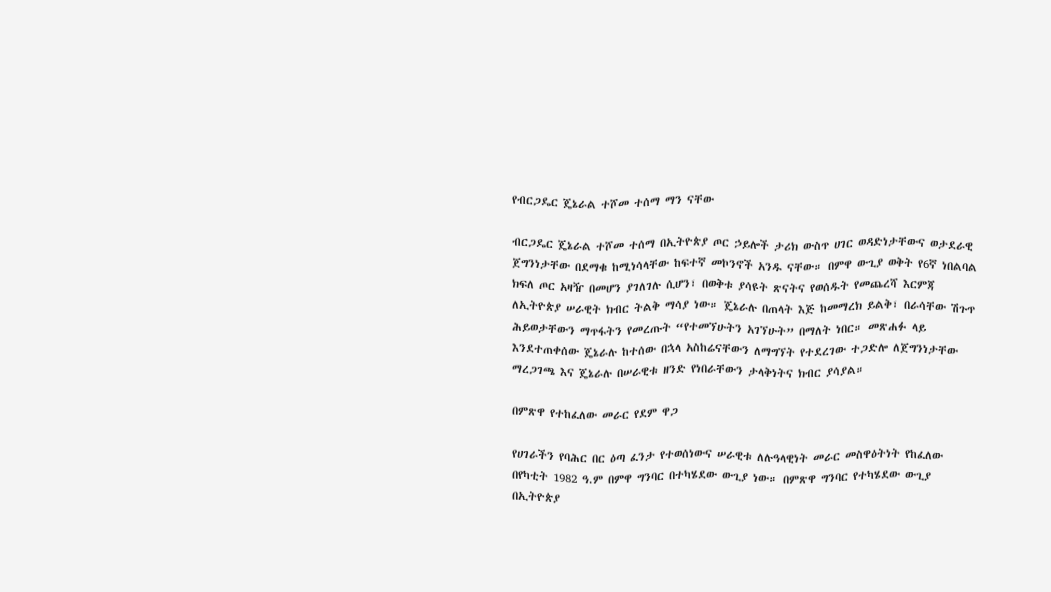የብርጋዴር ጄኔራል ተሾመ ተሰማ ማን ናቸው

ብርጋዴር ጄኔራል ተሾመ ተሰማ በኢትዮጵያ ጦር ኃይሎች ታሪክ ውስጥ ሀገር ወዳድነታቸውና ወታደራዊ ጀግንነታቸው በደማቁ ከሚነሳላቸው ከፍተኛ መኮንኖች አንዱ ናቸው። በምዋ ውጊያ ወቅት የ6ኛ ነበልባል ክፍለ ጦር አዛዥ በመሆን ያገለገሉ ሲሆን፣ በወቅቱ ያሳዩት ጽናትና የወሰዱት የመጨረሻ እርምጃ ለኢትዮጵያ ሠራዊት ክብር ትልቅ ማሳያ ነው። ጄኔራሉ በጠላት እጅ ከመማረክ ይልቅ፣ በራሳቸው ሽጉጥ ሕይወታቸውን ማጥፋትን የመረጡት “የተመኘሁትን አገኘሁት” በማለት ነበር። መጽሐፉ ላይ እንደተጠቀሰው ጄኔራሉ ከተሰው በኋላ አስከሬናቸውን ለማግኘት የተደረገው ተጋድሎ ለጀግንነታቸው ማረጋገጫ እና ጄኔራሉ በሠራዊቱ ዘንድ የነበራቸውን ታላቅነትና ክብር ያሳያል።

በምጽዋ የተከፈለው መራር የደም ዋጋ

የሀገራችን የባሕር በር ዕጣ ፈንታ የተወሰነውና ሠራዊቱ ለሉዓላዊነት መራር መስዋዕትነት የከፈለው በየካቲት 1982 ዓ.ም በምዋ ግንባር በተካሄደው ውጊያ ነው። በምጽዋ ግንባር የተካሄደው ውጊያ በኢትዮጵያ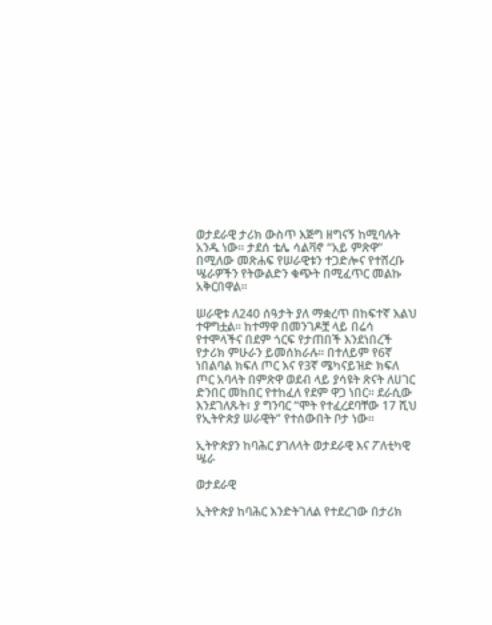ወታደራዊ ታሪክ ውስጥ እጅግ ዘግናኝ ከሚባሉት አንዱ ነው። ታደሰ ቴሌ ሳልቫኖ “አይ ምጽዋ” በሚለው መጽሐፍ የሠራዊቱን ተጋድሎና የተሸረቡ ሤራዎችን የትውልድን ቁጭት በሚፈጥር መልኩ አቅርበዋል።

ሠራዊቱ ለ240 ሰዓታት ያለ ማቋረጥ በከፍተኛ እልህ ተዋግቷል። ከተማዋ በመንገዶቿ ላይ በሬሳ የተሞላችና በደም ጎርፍ የታጠበች እንደነበረች የታሪክ ምሁራን ይመሰክራሉ። በተለይም የ6ኛ ነበልባል ክፍለ ጦር እና የ3ኛ ሜካናይዝድ ክፍለ ጦር አባላት በምጽዋ ወደብ ላይ ያሳዩት ጽናት ለሀገር ድንበር መከበር የተከፈለ የደም ዋጋ ነበር። ደራሲው እንደገለጹት፣ ያ ግንባር “ሞት የተፈረደባቸው 17 ሺህ የኢትዮጵያ ሠራዊት” የተሰውበት ቦታ ነው።

ኢትዮጵያን ከባሕር ያገለላት ወታደራዊ እና ፖለቲካዊ ሤራ

ወታደራዊ

ኢትዮጵያ ከባሕር እንድትገለል የተደረገው በታሪክ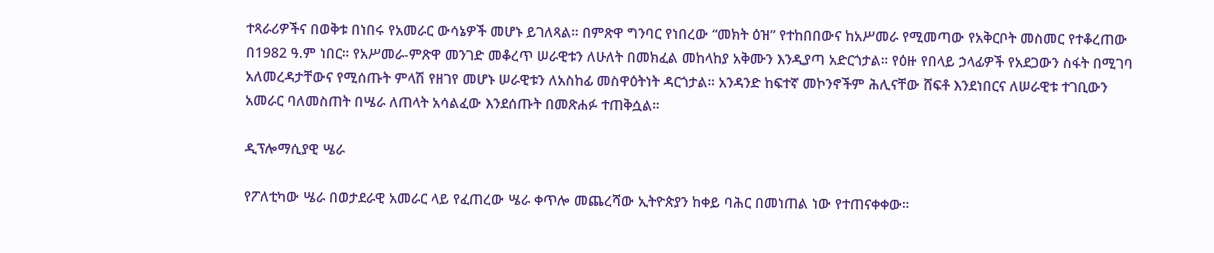ተጻራሪዎችና በወቅቱ በነበሩ የአመራር ውሳኔዎች መሆኑ ይገለጻል። በምጽዋ ግንባር የነበረው “መክት ዕዝ” የተከበበውና ከአሥመራ የሚመጣው የአቅርቦት መስመር የተቆረጠው በ1982 ዓ.ም ነበር። የአሥመራ-ምጽዋ መንገድ መቆረጥ ሠራዊቱን ለሁለት በመክፈል መከላከያ አቅሙን እንዲያጣ አድርጎታል። የዕዙ የበላይ ኃላፊዎች የአደጋውን ስፋት በሚገባ አለመረዳታቸውና የሚሰጡት ምላሽ የዘገየ መሆኑ ሠራዊቱን ለአስከፊ መስዋዕትነት ዳርጎታል። አንዳንድ ከፍተኛ መኮንኖችም ሕሊናቸው ሸፍቶ እንደነበርና ለሠራዊቱ ተገቢውን አመራር ባለመስጠት በሤራ ለጠላት አሳልፈው እንደሰጡት በመጽሐፉ ተጠቅሷል።

ዲፕሎማሲያዊ ሤራ

የፖለቲካው ሤራ በወታደራዊ አመራር ላይ የፈጠረው ሤራ ቀጥሎ መጨረሻው ኢትዮጵያን ከቀይ ባሕር በመነጠል ነው የተጠናቀቀው።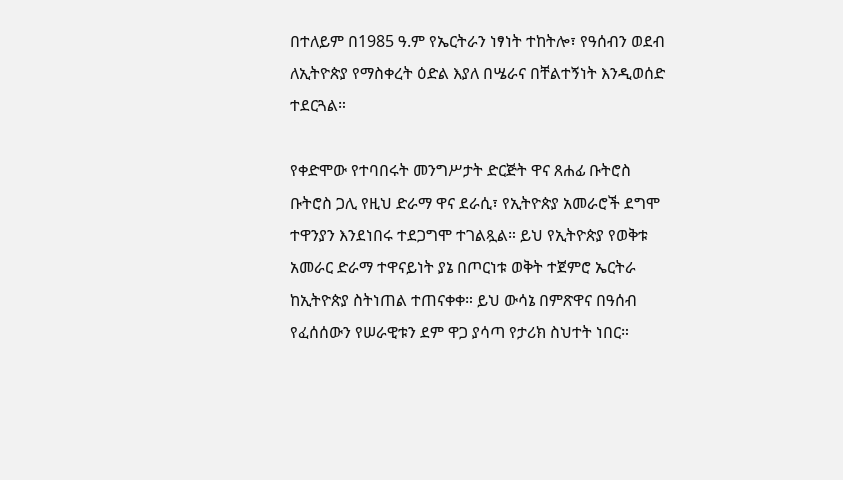በተለይም በ1985 ዓ.ም የኤርትራን ነፃነት ተከትሎ፣ የዓሰብን ወደብ ለኢትዮጵያ የማስቀረት ዕድል እያለ በሤራና በቸልተኝነት እንዲወሰድ ተደርጓል።

የቀድሞው የተባበሩት መንግሥታት ድርጅት ዋና ጸሐፊ ቡትሮስ ቡትሮስ ጋሊ የዚህ ድራማ ዋና ደራሲ፣ የኢትዮጵያ አመራሮች ደግሞ ተዋንያን እንደነበሩ ተደጋግሞ ተገልጿል። ይህ የኢትዮጵያ የወቅቱ አመራር ድራማ ተዋናይነት ያኔ በጦርነቱ ወቅት ተጀምሮ ኤርትራ ከኢትዮጵያ ስትነጠል ተጠናቀቀ። ይህ ውሳኔ በምጽዋና በዓሰብ የፈሰሰውን የሠራዊቱን ደም ዋጋ ያሳጣ የታሪክ ስህተት ነበር።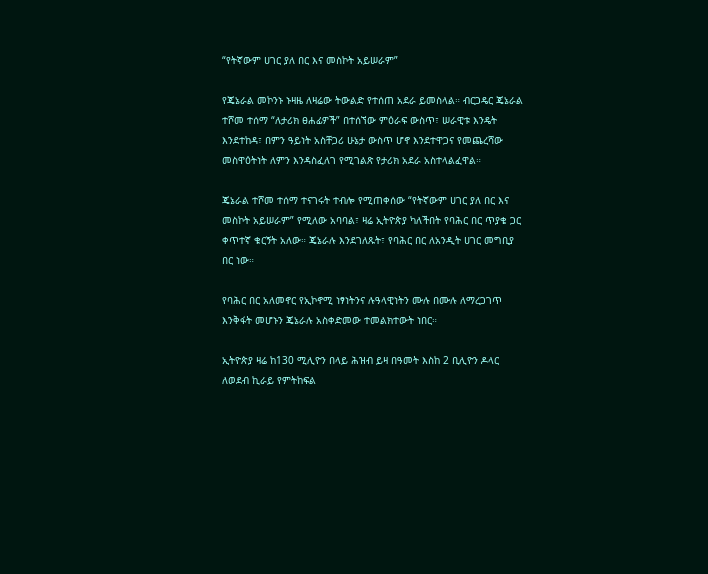“የትኛውም ሀገር ያለ በር እና መስኮት አይሠራም”

የጄኔራል መኮንኑ ኑዛዜ ለዛሬው ትውልድ የተሰጠ አደራ ይመስላል። ብርጋዴር ጄኔራል ተሾመ ተሰማ “ለታሪክ ፀሐፊዎች” በተሰኘው ምዕራፍ ውስጥ፣ ሠራዊቱ እንዴት እንደተከዳ፣ በምን ዓይነት አስቸጋሪ ሁኔታ ውስጥ ሆኖ እንደተዋጋና የመጨረሻው መስዋዕትነት ለምን እንዳስፈለገ የሚገልጽ የታሪክ አደራ አስተላልፈዋል።

ጄኔራል ተሾመ ተሰማ ተናገሩት ተብሎ የሚጠቀሰው “የትኛውም ሀገር ያለ በር እና መስኮት አይሠራም” የሚለው አባባል፣ ዛሬ ኢትዮጵያ ካለችበት የባሕር በር ጥያቄ ጋር ቀጥተኛ ቁርኝት አለው። ጄኔራሉ እንደገለጹት፣ የባሕር በር ለአንዲት ሀገር መግቢያ በር ነው።

የባሕር በር አለመኖር የኢኮኖሚ ነፃነትንና ሉዓላዊነትን ሙሉ በሙሉ ለማረጋገጥ እንቅፋት መሆኑን ጄኔራሉ አስቀድመው ተመልክተውት ነበር።

ኢትዮጵያ ዛሬ ከ130 ሚሊዮን በላይ ሕዝብ ይዛ በዓመት እስከ 2 ቢሊዮን ዶላር ለወደብ ኪራይ የምትከፍል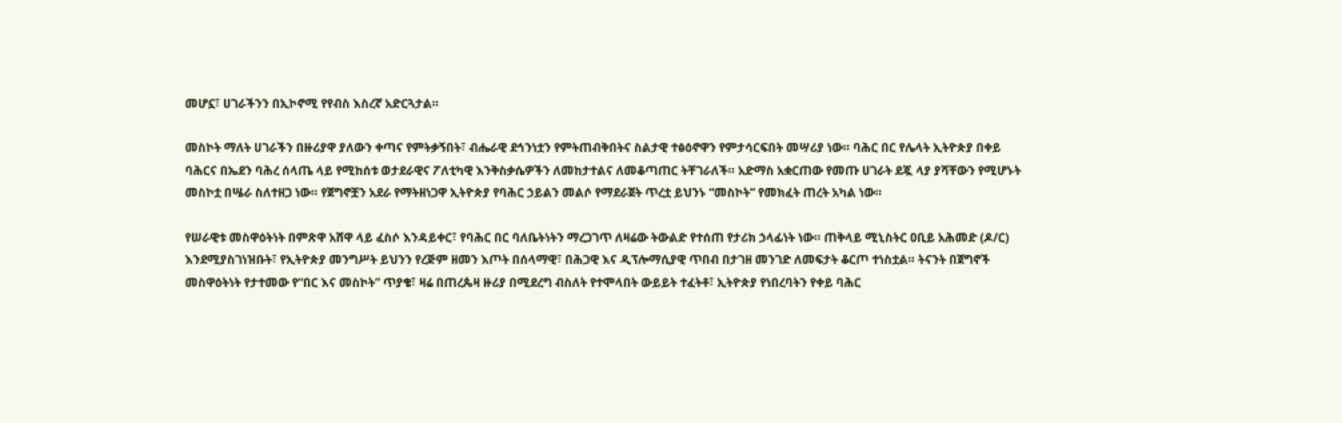መሆኗ፣ ሀገራችንን በኢኮኖሚ የየብስ እስረኛ አድርጓታል።

መስኮት ማለት ሀገራችን በዙሪያዋ ያለውን ቀጣና የምትቃኝበት፣ ብሔራዊ ደኅንነቷን የምትጠብቅበትና ስልታዊ ተፅዕኖዋን የምታሳርፍበት መሣሪያ ነው። ባሕር በር የሌላት ኢትዮጵያ በቀይ ባሕርና በኤደን ባሕረ ሰላጤ ላይ የሚከሰቱ ወታደራዊና ፖለቲካዊ እንቅስቃሴዎችን ለመከታተልና ለመቆጣጠር ትቸገራለች። አድማስ አቋርጠው የመጡ ሀገራት ደጇ ላያ ያሻቸውን የሚሆኑት መስኮቷ በሤራ ስለተዘጋ ነው። የጀግኖቿን አደራ የማትዘነጋዋ ኢትዮጵያ የባሕር ኃይልን መልሶ የማደራጀት ጥረቷ ይህንኑ “መስኮት” የመክፈት ጠረት አካል ነው።

የሠራዊቱ መስዋዕትነት በምጽዋ አሸዋ ላይ ፈስሶ እንዳይቀር፣ የባሕር በር ባለቤትነትን ማረጋገጥ ለዛሬው ትውልድ የተሰጠ የታሪክ ኃላፊነት ነው። ጠቅላይ ሚኒስትር ዐቢይ አሕመድ (ዶ/ር) እንደሚያስገነዝቡት፣ የኢትዮጵያ መንግሥት ይህንን የረጅም ዘመን እጦት በሰላማዊ፣ በሕጋዊ እና ዲፕሎማሲያዊ ጥበብ በታገዘ መንገድ ለመፍታት ቆርጦ ተነስቷል። ትናንት በጀግኖች መስዋዕትነት የታተመው የ“በር እና መስኮት” ጥያቄ፣ ዛሬ በጠረጴዛ ዙሪያ በሚደረግ ብስለት የተሞላበት ውይይት ተፈትቶ፣ ኢትዮጵያ የነበረባትን የቀይ ባሕር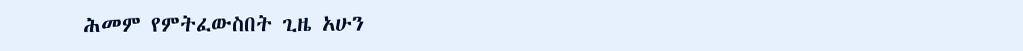ሕመም የምትፈውስበት ጊዜ አሁን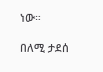ነው።

በለሚ ታደሰ